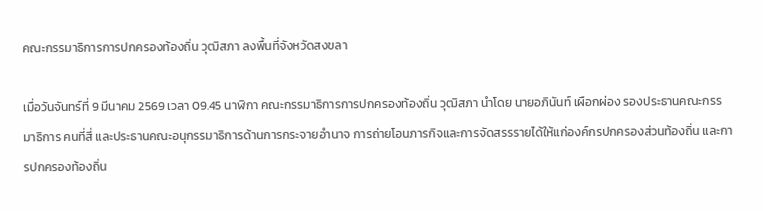คณะกรรมาธิการการปกครองท้องถิ่น วุฒิสภา ลงพื้นที่จังหวัดสงขลา

เมื่อวันจันทร์ที่ 9 มีนาคม 2569 เวลา 09.45 นาฬิกา คณะกรรมาธิการการปกครองท้องถิ่น วุฒิสภา นำโดย นายอภินันท์ เผือกผ่อง รองประธานคณะกรรมาธิการ คนที่สี่ และประธานคณะอนุกรรมาธิการด้านการกระจายอำนาจ การถ่ายโอนภารกิจและการจัดสรรรายได้ให้แก่องค์กรปกครองส่วนท้องถิ่น และการปกครองท้องถิ่น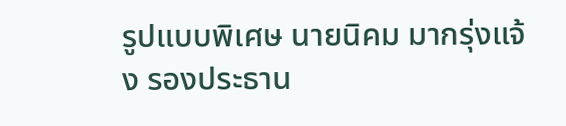รูปแบบพิเศษ นายนิคม มากรุ่งแจ้ง รองประธาน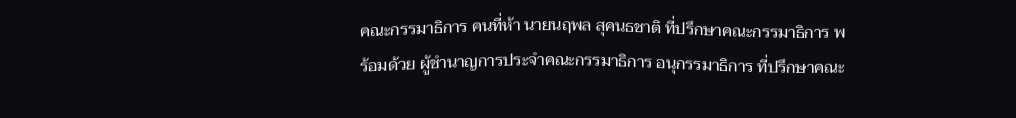คณะกรรมาธิการ คนที่ห้า นายนฤพล สุคนธชาติ ที่ปรึกษาคณะกรรมาธิการ พร้อมด้วย ผู้ชำนาญการประจำคณะกรรมาธิการ อนุกรรมาธิการ ที่ปรึกษาคณะ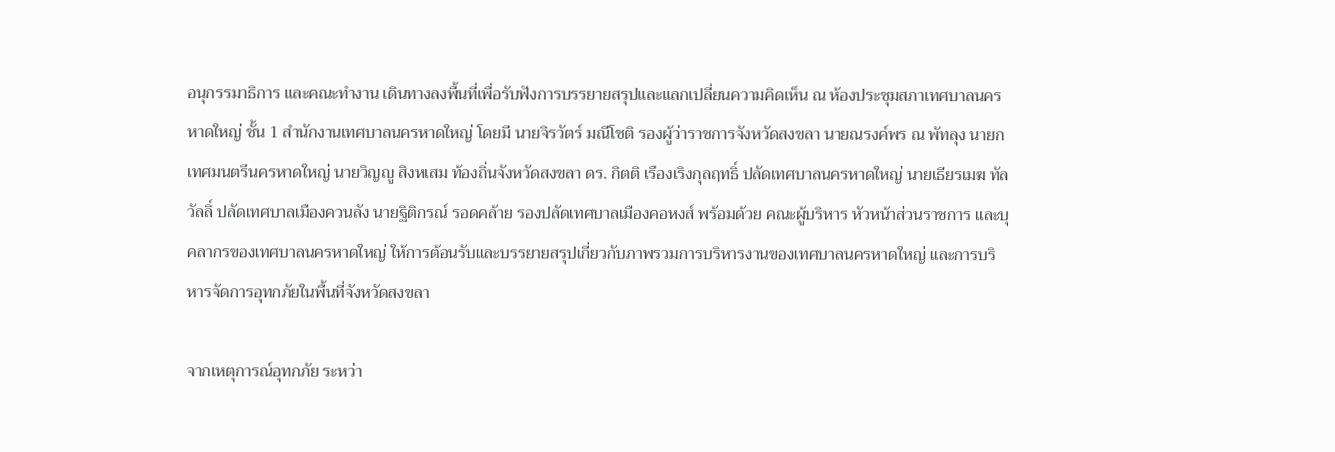อนุกรรมาธิการ และคณะทำงาน เดินทางลงพื้นที่เพื่อรับฟังการบรรยายสรุปและแลกเปลี่ยนความคิดเห็น ณ ห้องประชุมสภาเทศบาลนครหาดใหญ่ ชั้น 1 สำนักงานเทศบาลนครหาดใหญ่ โดยมี นายจิรวัตร์ มณีโชติ รองผู้ว่าราชการจังหวัดสงขลา นายณรงค์พร ณ พัทลุง นายกเทศมนตรีนครหาดใหญ่ นายวิญญู สิงหเสม ท้องถิ่นจังหวัดสงขลา ดร. กิตติ เรืองเริงกุลฤทธิ์ ปลัดเทศบาลนครหาดใหญ่ นายเธียรเมฆ ทัลวัลลิ์ ปลัดเทศบาลเมืองควนลัง นายฐิติกรณ์ รอดคล้าย รองปลัดเทศบาลเมืองคอหงส์ พร้อมด้วย คณะผู้บริหาร หัวหน้าส่วนราชการ และบุคลากรของเทศบาลนครหาดใหญ่ ให้การต้อนรับและบรรยายสรุปเกี่ยวกับภาพรวมการบริหารงานของเทศบาลนครหาดใหญ่ และการบริหารจัดการอุทกภัยในพื้นที่จังหวัดสงขลา

จากเหตุการณ์อุทกภัย ระหว่า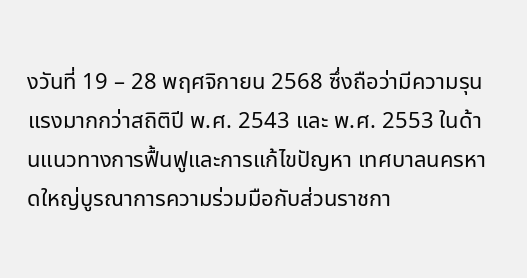งวันที่ 19 – 28 พฤศจิกายน 2568 ซึ่งถือว่ามีความรุนแรงมากกว่าสถิติปี พ.ศ. 2543 และ พ.ศ. 2553 ในด้านแนวทางการฟื้นฟูและการแก้ไขปัญหา เทศบาลนครหาดใหญ่บูรณาการความร่วมมือกับส่วนราชกา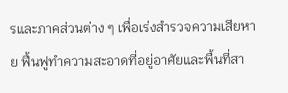รและภาคส่วนต่าง ๆ เพื่อเร่งสำรวจความเสียหาย ฟื้นฟูทำความสะอาดที่อยู่อาศัยและพื้นที่สา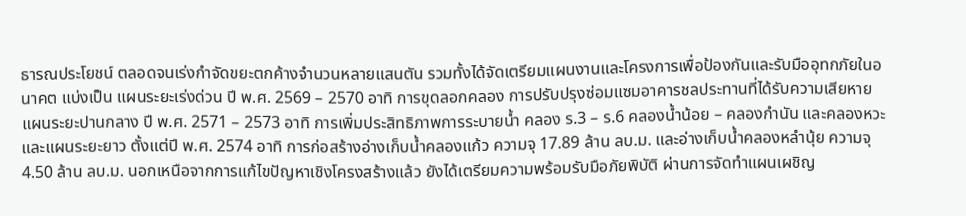ธารณประโยชน์ ตลอดจนเร่งกำจัดขยะตกค้างจำนวนหลายแสนตัน รวมทั้งได้จัดเตรียมแผนงานและโครงการเพื่อป้องกันและรับมืออุทกภัยในอนาคต แบ่งเป็น แผนระยะเร่งด่วน ปี พ.ศ. 2569 – 2570 อาทิ การขุดลอกคลอง การปรับปรุงซ่อมแซมอาคารชลประทานที่ได้รับความเสียหาย แผนระยะปานกลาง ปี พ.ศ. 2571 – 2573 อาทิ การเพิ่มประสิทธิภาพการระบายน้ำ คลอง ร.3 – ร.6 คลองนํ้าน้อย – คลองกํานัน และคลองหวะ และแผนระยะยาว ตั้งแต่ปี พ.ศ. 2574 อาทิ การก่อสร้างอ่างเก็บน้ำคลองแก้ว ความจุ 17.89 ล้าน ลบ.ม. และอ่างเก็บน้ำคลองหลํานุ้ย ความจุ 4.50 ล้าน ลบ.ม. นอกเหนือจากการแก้ไขปัญหาเชิงโครงสร้างแล้ว ยังได้เตรียมความพร้อมรับมือภัยพิบัติ ผ่านการจัดทำแผนเผชิญ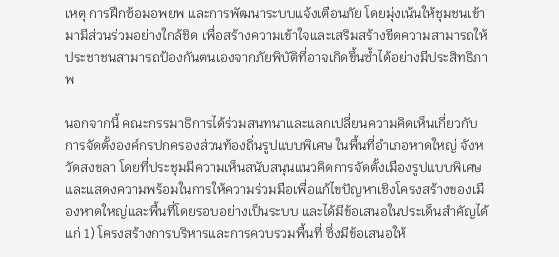เหตุ การฝึกซ้อมอพยพ และการพัฒนาระบบแจ้งเตือนภัย โดยมุ่งเน้นให้ชุมชนเข้ามามีส่วนร่วมอย่างใกล้ชิด เพื่อสร้างความเข้าใจและเสริมสร้างขีดความสามารถให้ประชาชนสามารถป้องกันตนเองจากภัยพิบัติที่อาจเกิดขึ้นซ้ำได้อย่างมีประสิทธิภาพ

นอกจากนี้ คณะกรรมาธิการได้ร่วมสนทนาและแลกเปลี่ยนความคิดเห็นเกี่ยวกับการจัดตั้งองค์กรปกครองส่วนท้องถิ่นรูปแบบพิเศษ ในพื้นที่อำเภอหาดใหญ่ จังหวัดสงขลา โดยที่ประชุมมีความเห็นสนับสนุนแนวคิดการจัดตั้งเมืองรูปแบบพิเศษ และแสดงความพร้อมในการให้ความร่วมมือเพื่อแก้ไขปัญหาเชิงโครงสร้างของเมืองหาดใหญ่และพื้นที่โดยรอบอย่างเป็นระบบ และได้มีข้อเสนอในประเด็นสำคัญได้แก่ 1) โครงสร้างการบริหารและการควบรวมพื้นที่ ซึ่งมีข้อเสนอให้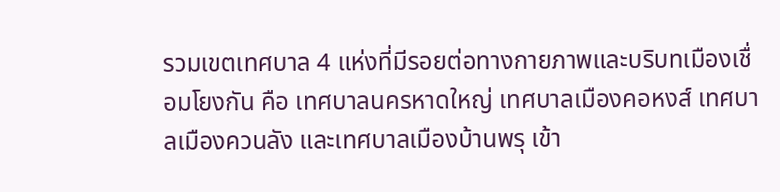รวมเขตเทศบาล 4 แห่งที่มีรอยต่อทางกายภาพและบริบทเมืองเชื่อมโยงกัน คือ เทศบาลนครหาดใหญ่ เทศบาลเมืองคอหงส์ เทศบาลเมืองควนลัง และเทศบาลเมืองบ้านพรุ เข้า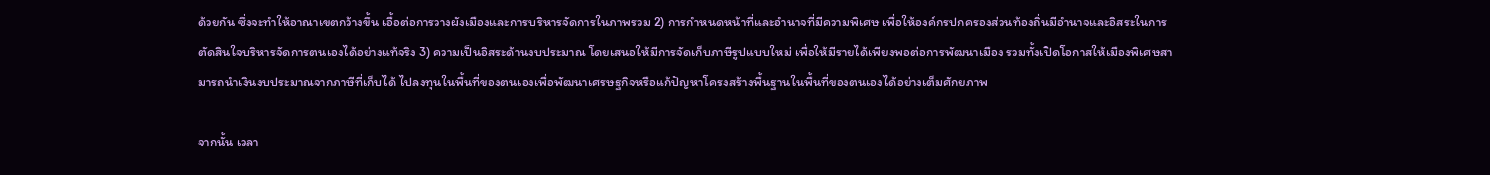ด้วยกัน ซึ่งจะทำให้อาณาเขตกว้างขึ้น เอื้อต่อการวางผังเมืองและการบริหารจัดการในภาพรวม 2) การกำหนดหน้าที่และอำนาจที่มีความพิเศษ เพื่อให้องค์กรปกครองส่วนท้องถิ่นมีอำนาจและอิสระในการตัดสินใจบริหารจัดการตนเองได้อย่างแท้จริง 3) ความเป็นอิสระด้านงบประมาณ โดยเสนอให้มีการจัดเก็บภาษีรูปแบบใหม่ เพื่อให้มีรายได้เพียงพอต่อการพัฒนาเมือง รวมทั้งเปิดโอกาสให้เมืองพิเศษสามารถนำเงินงบประมาณจากภาษีที่เก็บได้ ไปลงทุนในพื้นที่ของตนเองเพื่อพัฒนาเศรษฐกิจหรือแก้ปัญหาโครงสร้างพื้นฐานในพื้นที่ของตนเองได้อย่างเต็มศักยภาพ

จากนั้น เวลา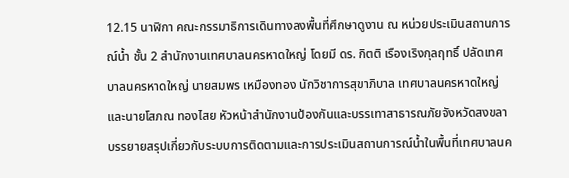12.15 นาฬิกา คณะกรรมาธิการเดินทางลงพื้นที่ศึกษาดูงาน ณ หน่วยประเมินสถานการณ์น้ำ ชั้น 2 สำนักงานเทศบาลนครหาดใหญ่ โดยมี ดร. กิตติ เรืองเริงกุลฤทธิ์ ปลัดเทศบาลนครหาดใหญ่ นายสมพร เหมืองทอง นักวิชาการสุขาภิบาล เทศบาลนครหาดใหญ่ และนายโสภณ ทองไสย หัวหน้าสำนักงานป้องกันและบรรเทาสาธารณภัยจังหวัดสงขลา บรรยายสรุปเกี่ยวกับระบบการติดตามและการประเมินสถานการณ์น้ำในพื้นที่เทศบาลนค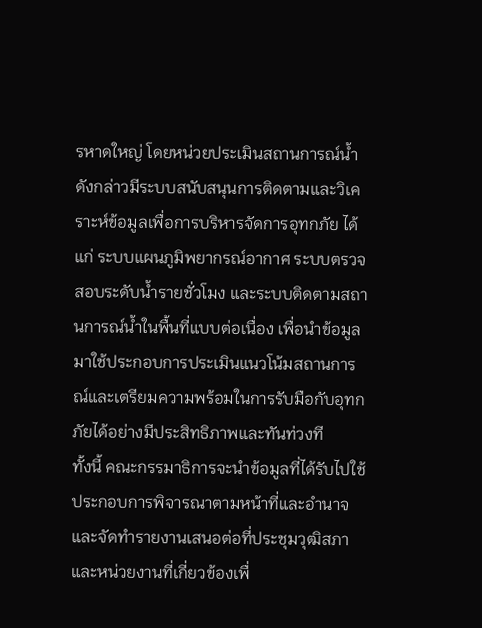รหาดใหญ่ โดยหน่วยประเมินสถานการณ์น้ำดังกล่าวมีระบบสนับสนุนการติดตามและวิเคราะห์ข้อมูลเพื่อการบริหารจัดการอุทกภัย ได้แก่ ระบบแผนภูมิพยากรณ์อากาศ ระบบตรวจสอบระดับน้ำรายชั่วโมง และระบบติดตามสถานการณ์น้ำในพื้นที่แบบต่อเนื่อง เพื่อนำข้อมูลมาใช้ประกอบการประเมินแนวโน้มสถานการณ์และเตรียมความพร้อมในการรับมือกับอุทกภัยได้อย่างมีประสิทธิภาพและทันท่วงที
ทั้งนี้ คณะกรรมาธิการจะนำข้อมูลที่ได้รับไปใช้ประกอบการพิจารณาตามหน้าที่และอำนาจ และจัดทำรายงานเสนอต่อที่ประชุมวุฒิสภา และหน่วยงานที่เกี่ยวข้องเพื่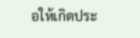อให้เกิดประ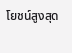โยชน์สูงสุด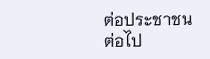ต่อประชาชนต่อไป